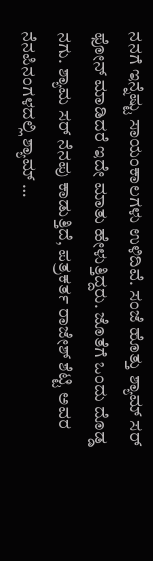ನನಗೆ ಇನ್ನೆಷ್ಟು ಸಾಯಂಕಾಲಗಳು ಉಳಿದಿವೆ. ಸಂಜೆ ಹೊತ್ತು ಶ್ಯಾಮ್ ಸರ್ ಫೋನ್ ಮಾಡಿದರೆ ಇದೇ ಮಾತು ಹೇಳುತ್ತಿದ್ದರು. ಜೊತೆಗೆ ಒಂದು ದೊಡ್ಡ ನಗು. ಶ್ಯಾಮ ಸರ್ ನೆನಪು ಕಾಡುತ್ತಿದೆ, ಪತ್ರಕರ್ತ ರಾಜೇಶ್ ಶೆಟ್ಟಿ ಅವರ ನೆನಪಿನಂಗಳದಲ್ಲಿ ಶ್ಯಾಮ್ …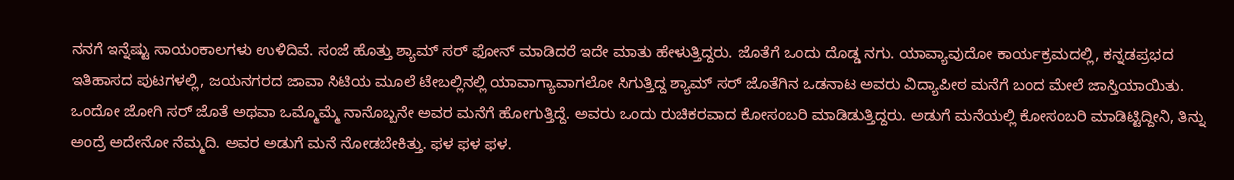ನನಗೆ ಇನ್ನೆಷ್ಟು ಸಾಯಂಕಾಲಗಳು ಉಳಿದಿವೆ. ಸಂಜೆ ಹೊತ್ತು ಶ್ಯಾಮ್ ಸರ್ ಫೋನ್ ಮಾಡಿದರೆ ಇದೇ ಮಾತು ಹೇಳುತ್ತಿದ್ದರು. ಜೊತೆಗೆ ಒಂದು ದೊಡ್ಡ ನಗು. ಯಾವ್ಯಾವುದೋ ಕಾರ್ಯಕ್ರಮದಲ್ಲಿ, ಕನ್ನಡಪ್ರಭದ ಇತಿಹಾಸದ ಪುಟಗಳಲ್ಲಿ, ಜಯನಗರದ ಜಾವಾ ಸಿಟಿಯ ಮೂಲೆ ಟೇಬಲ್ಲಿನಲ್ಲಿ ಯಾವಾಗ್ಯಾವಾಗಲೋ ಸಿಗುತ್ತಿದ್ದ ಶ್ಯಾಮ್ ಸರ್ ಜೊತೆಗಿನ ಒಡನಾಟ ಅವರು ವಿದ್ಯಾಪೀಠ ಮನೆಗೆ ಬಂದ ಮೇಲೆ ಜಾಸ್ತಿಯಾಯಿತು.
ಒಂದೋ ಜೋಗಿ ಸರ್ ಜೊತೆ ಅಥವಾ ಒಮ್ಮೊಮ್ಮೆ ನಾನೊಬ್ಬನೇ ಅವರ ಮನೆಗೆ ಹೋಗುತ್ತಿದ್ದೆ. ಅವರು ಒಂದು ರುಚಿಕರವಾದ ಕೋಸಂಬರಿ ಮಾಡಿಡುತ್ತಿದ್ದರು. ಅಡುಗೆ ಮನೆಯಲ್ಲಿ ಕೋಸಂಬರಿ ಮಾಡಿಟ್ಟಿದ್ದೀನಿ, ತಿನ್ನು ಅಂದ್ರೆ ಅದೇನೋ ನೆಮ್ಮದಿ. ಅವರ ಅಡುಗೆ ಮನೆ ನೋಡಬೇಕಿತ್ತು. ಫಳ ಫಳ ಫಳ.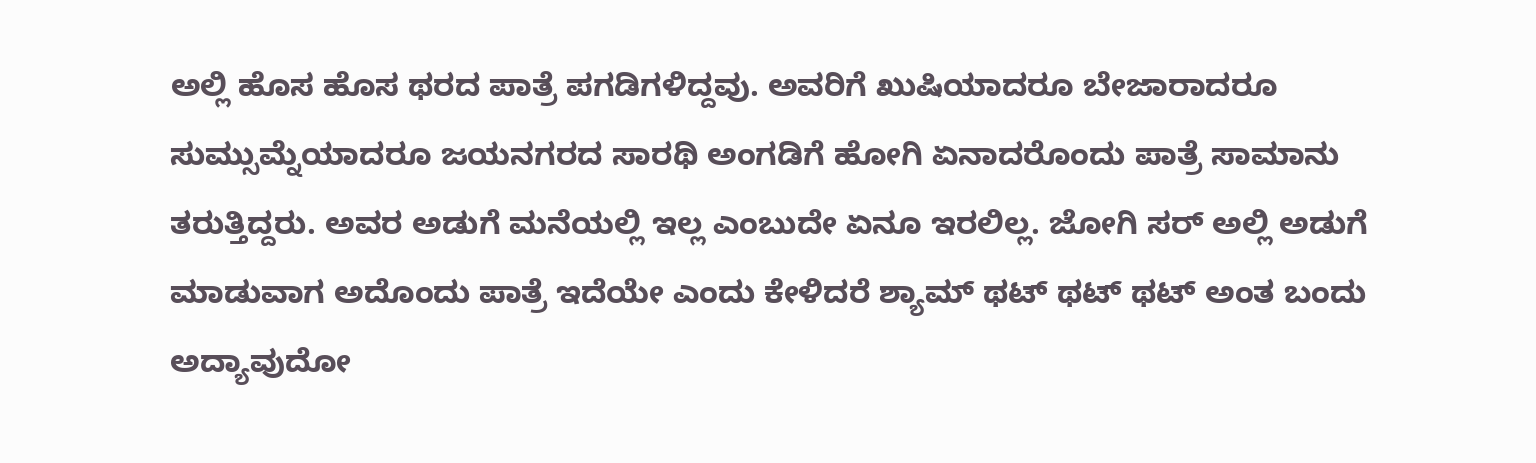ಅಲ್ಲಿ ಹೊಸ ಹೊಸ ಥರದ ಪಾತ್ರೆ ಪಗಡಿಗಳಿದ್ದವು. ಅವರಿಗೆ ಖುಷಿಯಾದರೂ ಬೇಜಾರಾದರೂ ಸುಮ್ಸುಮ್ನೆಯಾದರೂ ಜಯನಗರದ ಸಾರಥಿ ಅಂಗಡಿಗೆ ಹೋಗಿ ಏನಾದರೊಂದು ಪಾತ್ರೆ ಸಾಮಾನು ತರುತ್ತಿದ್ದರು. ಅವರ ಅಡುಗೆ ಮನೆಯಲ್ಲಿ ಇಲ್ಲ ಎಂಬುದೇ ಏನೂ ಇರಲಿಲ್ಲ. ಜೋಗಿ ಸರ್ ಅಲ್ಲಿ ಅಡುಗೆ ಮಾಡುವಾಗ ಅದೊಂದು ಪಾತ್ರೆ ಇದೆಯೇ ಎಂದು ಕೇಳಿದರೆ ಶ್ಯಾಮ್ ಥಟ್ ಥಟ್ ಥಟ್ ಅಂತ ಬಂದು ಅದ್ಯಾವುದೋ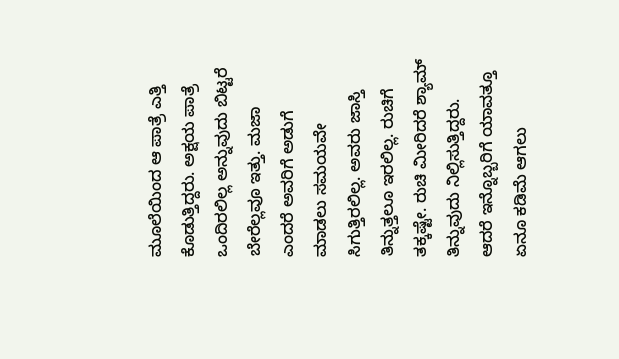ಮೂಲೆಯಿಂದ ಆ ಪಾತ್ರೆ ಎತ್ತಿ ಕೊಡುತ್ತಿದ್ದರು. ಅಕ್ಷಯ ಪಾತ್ರೆ ಒಂದಿರಲಿಲ್ಲ ಅನ್ನುವುದು ಬಿಟ್ಟರೆ ಬೇರೆಲ್ಲವೂ ಇತ್ತು. ಮಜಾ ಎಂದರೆ ಅವರಿಗೆ ಅಡುಗೆ ಮಾಡಲು ಸಮಯವೇ ಸಿಗುತ್ತಿರಲಿಲ್ಲ. ಅವರು ಜಾಸ್ತಿ ತಿನ್ನುತ್ತಲೂ ಇರಲಿಲ್ಲ. ರುಚಿಗೆ ತಕ್ಕಷ್ಟೇ. ರುಚಿ ಮೀರಿದರೆ ಶ್ಯಾಮ್ ತಿನ್ನುವುದು ನಿಲ್ಲಿಸುತ್ತಿದ್ದರು. ಆದರೆ ಇನ್ನೊಬ್ಬರಿಗೆ ಯಾವತ್ತೂ ಏನೂ ಕಡಿಮೆ ಆಗಲು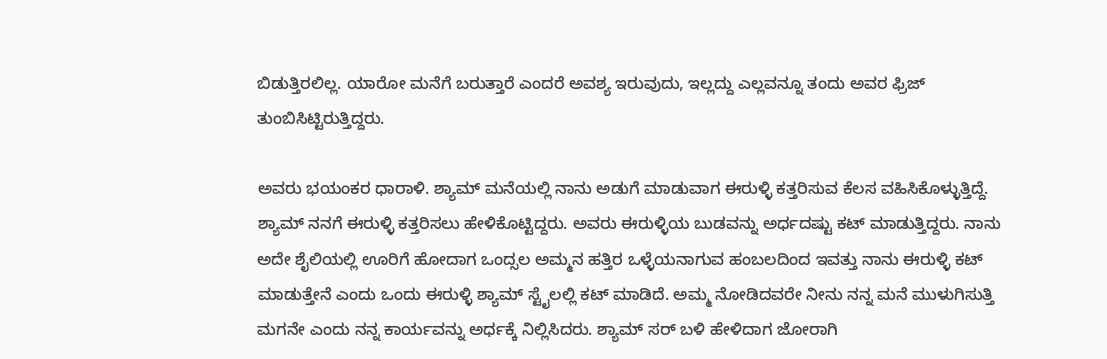ಬಿಡುತ್ತಿರಲಿಲ್ಲ. ಯಾರೋ ಮನೆಗೆ ಬರುತ್ತಾರೆ ಎಂದರೆ ಅವಶ್ಯ ಇರುವುದು, ಇಲ್ಲದ್ದು ಎಲ್ಲವನ್ನೂ ತಂದು ಅವರ ಫ್ರಿಜ್ ತುಂಬಿಸಿಟ್ಟಿರುತ್ತಿದ್ದರು.

ಅವರು ಭಯಂಕರ ಧಾರಾಳಿ. ಶ್ಯಾಮ್ ಮನೆಯಲ್ಲಿ ನಾನು ಅಡುಗೆ ಮಾಡುವಾಗ ಈರುಳ್ಳಿ ಕತ್ತರಿಸುವ ಕೆಲಸ ವಹಿಸಿಕೊಳ್ಳುತ್ತಿದ್ದೆ. ಶ್ಯಾಮ್ ನನಗೆ ಈರುಳ್ಳಿ ಕತ್ತರಿಸಲು ಹೇಳಿಕೊಟ್ಟಿದ್ದರು. ಅವರು ಈರುಳ್ಳಿಯ ಬುಡವನ್ನು ಅರ್ಧದಷ್ಟು ಕಟ್ ಮಾಡುತ್ತಿದ್ದರು. ನಾನು ಅದೇ ಶೈಲಿಯಲ್ಲಿ ಊರಿಗೆ ಹೋದಾಗ ಒಂದ್ಸಲ ಅಮ್ಮನ ಹತ್ತಿರ ಒಳ್ಳೆಯನಾಗುವ ಹಂಬಲದಿಂದ ಇವತ್ತು ನಾನು ಈರುಳ್ಳಿ ಕಟ್ ಮಾಡುತ್ತೇನೆ ಎಂದು ಒಂದು ಈರುಳ್ಳಿ ಶ್ಯಾಮ್ ಸ್ಟೈಲಲ್ಲಿ ಕಟ್ ಮಾಡಿದೆ. ಅಮ್ಮ ನೋಡಿದವರೇ ನೀನು ನನ್ನ ಮನೆ ಮುಳುಗಿಸುತ್ತಿ ಮಗನೇ ಎಂದು ನನ್ನ ಕಾರ್ಯವನ್ನು ಅರ್ಧಕ್ಕೆ ನಿಲ್ಲಿಸಿದರು. ಶ್ಯಾಮ್ ಸರ್ ಬಳಿ ಹೇಳಿದಾಗ ಜೋರಾಗಿ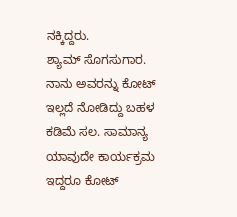ನಕ್ಕಿದ್ದರು.
ಶ್ಯಾಮ್ ಸೊಗಸುಗಾರ. ನಾನು ಅವರನ್ನು ಕೋಟ್ ಇಲ್ಲದೆ ನೋಡಿದ್ದು ಬಹಳ ಕಡಿಮೆ ಸಲ. ಸಾಮಾನ್ಯ ಯಾವುದೇ ಕಾರ್ಯಕ್ರಮ ಇದ್ದರೂ ಕೋಟ್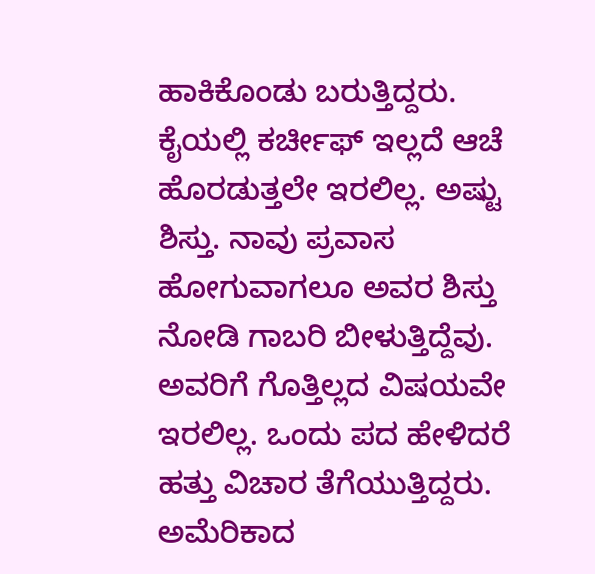ಹಾಕಿಕೊಂಡು ಬರುತ್ತಿದ್ದರು. ಕೈಯಲ್ಲಿ ಕರ್ಚೀಫ್ ಇಲ್ಲದೆ ಆಚೆ ಹೊರಡುತ್ತಲೇ ಇರಲಿಲ್ಲ. ಅಷ್ಟು ಶಿಸ್ತು. ನಾವು ಪ್ರವಾಸ ಹೋಗುವಾಗಲೂ ಅವರ ಶಿಸ್ತು ನೋಡಿ ಗಾಬರಿ ಬೀಳುತ್ತಿದ್ದೆವು.
ಅವರಿಗೆ ಗೊತ್ತಿಲ್ಲದ ವಿಷಯವೇ ಇರಲಿಲ್ಲ. ಒಂದು ಪದ ಹೇಳಿದರೆ ಹತ್ತು ವಿಚಾರ ತೆಗೆಯುತ್ತಿದ್ದರು. ಅಮೆರಿಕಾದ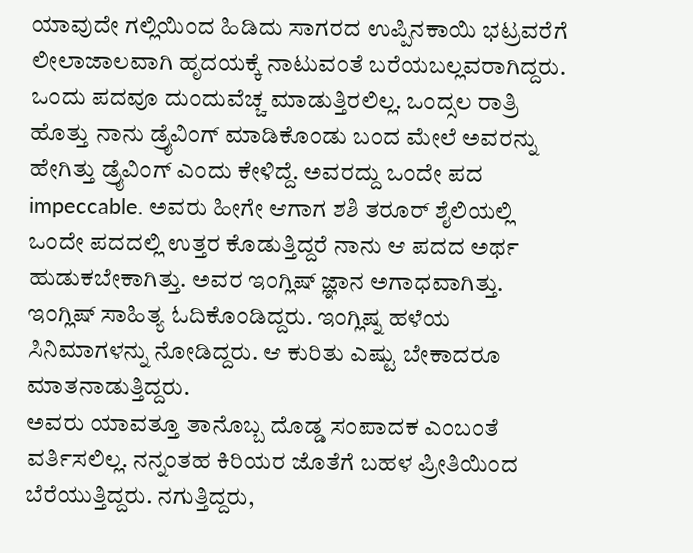ಯಾವುದೇ ಗಲ್ಲಿಯಿಂದ ಹಿಡಿದು ಸಾಗರದ ಉಪ್ಪಿನಕಾಯಿ ಭಟ್ರವರೆಗೆ ಲೀಲಾಜಾಲವಾಗಿ ಹೃದಯಕ್ಕೆ ನಾಟುವಂತೆ ಬರೆಯಬಲ್ಲವರಾಗಿದ್ದರು. ಒಂದು ಪದವೂ ದುಂದುವೆಚ್ಚ ಮಾಡುತ್ತಿರಲಿಲ್ಲ. ಒಂದ್ಸಲ ರಾತ್ರಿ ಹೊತ್ತು ನಾನು ಡ್ರೈವಿಂಗ್ ಮಾಡಿಕೊಂಡು ಬಂದ ಮೇಲೆ ಅವರನ್ನು ಹೇಗಿತ್ತು ಡ್ರೈವಿಂಗ್ ಎಂದು ಕೇಳಿದ್ದೆ. ಅವರದ್ದು ಒಂದೇ ಪದ impeccable. ಅವರು ಹೀಗೇ ಆಗಾಗ ಶಶಿ ತರೂರ್ ಶೈಲಿಯಲ್ಲಿ ಒಂದೇ ಪದದಲ್ಲಿ ಉತ್ತರ ಕೊಡುತ್ತಿದ್ದರೆ ನಾನು ಆ ಪದದ ಅರ್ಥ ಹುಡುಕಬೇಕಾಗಿತ್ತು. ಅವರ ಇಂಗ್ಲಿಷ್ ಜ್ಞಾನ ಅಗಾಧವಾಗಿತ್ತು. ಇಂಗ್ಲಿಷ್ ಸಾಹಿತ್ಯ ಓದಿಕೊಂಡಿದ್ದರು. ಇಂಗ್ಲಿಷ್ನ ಹಳೆಯ ಸಿನಿಮಾಗಳನ್ನು ನೋಡಿದ್ದರು. ಆ ಕುರಿತು ಎಷ್ಟು ಬೇಕಾದರೂ ಮಾತನಾಡುತ್ತಿದ್ದರು.
ಅವರು ಯಾವತ್ತೂ ತಾನೊಬ್ಬ ದೊಡ್ಡ ಸಂಪಾದಕ ಎಂಬಂತೆ ವರ್ತಿಸಲಿಲ್ಲ. ನನ್ನಂತಹ ಕಿರಿಯರ ಜೊತೆಗೆ ಬಹಳ ಪ್ರೀತಿಯಿಂದ ಬೆರೆಯುತ್ತಿದ್ದರು. ನಗುತ್ತಿದ್ದರು,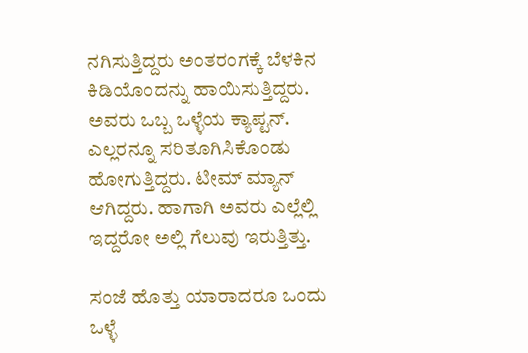ನಗಿಸುತ್ತಿದ್ದರು ಅಂತರಂಗಕ್ಕೆ ಬೆಳಕಿನ ಕಿಡಿಯೊಂದನ್ನು ಹಾಯಿಸುತ್ತಿದ್ದರು. ಅವರು ಒಬ್ಬ ಒಳ್ಳೆಯ ಕ್ಯಾಪ್ಟನ್. ಎಲ್ಲರನ್ನೂ ಸರಿತೂಗಿಸಿಕೊಂಡು ಹೋಗುತ್ತಿದ್ದರು. ಟೀಮ್ ಮ್ಯಾನ್ ಆಗಿದ್ದರು. ಹಾಗಾಗಿ ಅವರು ಎಲ್ಲೆಲ್ಲಿ ಇದ್ದರೋ ಅಲ್ಲಿ ಗೆಲುವು ಇರುತ್ತಿತ್ತು.

ಸಂಜೆ ಹೊತ್ತು ಯಾರಾದರೂ ಒಂದು ಒಳ್ಳೆ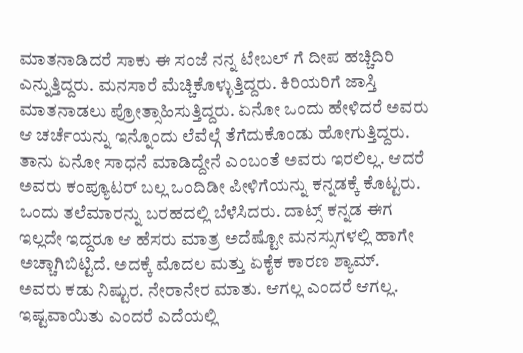ಮಾತನಾಡಿದರೆ ಸಾಕು ಈ ಸಂಜೆ ನನ್ನ ಟೇಬಲ್ ಗೆ ದೀಪ ಹಚ್ಚಿದಿರಿ ಎನ್ನುತ್ತಿದ್ದರು. ಮನಸಾರೆ ಮೆಚ್ಚಿಕೊಳ್ಳುತ್ತಿದ್ದರು. ಕಿರಿಯರಿಗೆ ಜಾಸ್ತಿ ಮಾತನಾಡಲು ಪ್ರೋತ್ಸಾಹಿಸುತ್ತಿದ್ದರು. ಏನೋ ಒಂದು ಹೇಳಿದರೆ ಅವರು ಆ ಚರ್ಚೆಯನ್ನು ಇನ್ನೊಂದು ಲೆವೆಲ್ಗೆ ತೆಗೆದುಕೊಂಡು ಹೋಗುತ್ತಿದ್ದರು.
ತಾನು ಏನೋ ಸಾಧನೆ ಮಾಡಿದ್ದೇನೆ ಎಂಬಂತೆ ಅವರು ಇರಲಿಲ್ಲ. ಆದರೆ ಅವರು ಕಂಪ್ಯೂಟರ್ ಬಲ್ಲ ಒಂದಿಡೀ ಪೀಳಿಗೆಯನ್ನು ಕನ್ನಡಕ್ಕೆ ಕೊಟ್ಟರು. ಒಂದು ತಲೆಮಾರನ್ನು ಬರಹದಲ್ಲಿ ಬೆಳೆಸಿದರು. ದಾಟ್ಸ್ ಕನ್ನಡ ಈಗ ಇಲ್ಲದೇ ಇದ್ದರೂ ಆ ಹೆಸರು ಮಾತ್ರ ಅದೆಷ್ಟೋ ಮನಸ್ಸುಗಳಲ್ಲಿ ಹಾಗೇ ಅಚ್ಚಾಗಿಬಿಟ್ಟಿದೆ. ಅದಕ್ಕೆ ಮೊದಲ ಮತ್ತು ಏಕೈಕ ಕಾರಣ ಶ್ಯಾಮ್.
ಅವರು ಕಡು ನಿಷ್ಟುರ. ನೇರಾನೇರ ಮಾತು. ಆಗಲ್ಲ ಎಂದರೆ ಆಗಲ್ಲ. ಇಷ್ಟವಾಯಿತು ಎಂದರೆ ಎದೆಯಲ್ಲಿ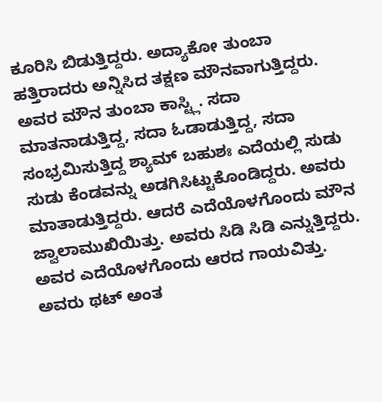ಕೂರಿಸಿ ಬಿಡುತ್ತಿದ್ದರು. ಅದ್ಯಾಕೋ ತುಂಬಾ ಹತ್ತಿರಾದರು ಅನ್ನಿಸಿದ ತಕ್ಷಣ ಮೌನವಾಗುತ್ತಿದ್ದರು. ಅವರ ಮೌನ ತುಂಬಾ ಕಾಸ್ಟ್ಲಿ. ಸದಾ ಮಾತನಾಡುತ್ತಿದ್ದ, ಸದಾ ಓಡಾಡುತ್ತಿದ್ದ, ಸದಾ ಸಂಭ್ರಮಿಸುತ್ತಿದ್ದ ಶ್ಯಾಮ್ ಬಹುಶಃ ಎದೆಯಲ್ಲಿ ಸುಡು ಸುಡು ಕೆಂಡವನ್ನು ಅಡಗಿಸಿಟ್ಟುಕೊಂಡಿದ್ದರು. ಅವರು ಮಾತಾಡುತ್ತಿದ್ದರು. ಆದರೆ ಎದೆಯೊಳಗೊಂದು ಮೌನ ಜ್ವಾಲಾಮುಖಿಯಿತ್ತು. ಅವರು ಸಿಡಿ ಸಿಡಿ ಎನ್ನುತ್ತಿದ್ದರು. ಅವರ ಎದೆಯೊಳಗೊಂದು ಆರದ ಗಾಯವಿತ್ತು. ಅವರು ಥಟ್ ಅಂತ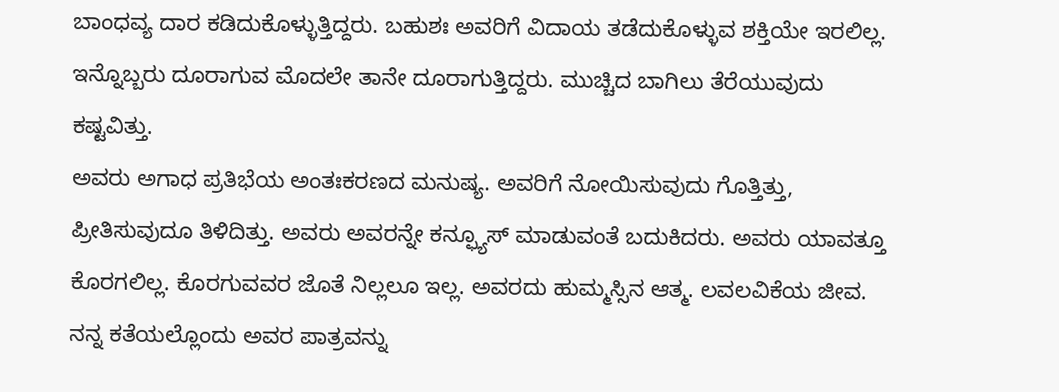ಬಾಂಧವ್ಯ ದಾರ ಕಡಿದುಕೊಳ್ಳುತ್ತಿದ್ದರು. ಬಹುಶಃ ಅವರಿಗೆ ವಿದಾಯ ತಡೆದುಕೊಳ್ಳುವ ಶಕ್ತಿಯೇ ಇರಲಿಲ್ಲ. ಇನ್ನೊಬ್ಬರು ದೂರಾಗುವ ಮೊದಲೇ ತಾನೇ ದೂರಾಗುತ್ತಿದ್ದರು. ಮುಚ್ಚಿದ ಬಾಗಿಲು ತೆರೆಯುವುದು ಕಷ್ಟವಿತ್ತು.
ಅವರು ಅಗಾಧ ಪ್ರತಿಭೆಯ ಅಂತಃಕರಣದ ಮನುಷ್ಯ. ಅವರಿಗೆ ನೋಯಿಸುವುದು ಗೊತ್ತಿತ್ತು, ಪ್ರೀತಿಸುವುದೂ ತಿಳಿದಿತ್ತು. ಅವರು ಅವರನ್ನೇ ಕನ್ಫ್ಯೂಸ್ ಮಾಡುವಂತೆ ಬದುಕಿದರು. ಅವರು ಯಾವತ್ತೂ ಕೊರಗಲಿಲ್ಲ. ಕೊರಗುವವರ ಜೊತೆ ನಿಲ್ಲಲೂ ಇಲ್ಲ. ಅವರದು ಹುಮ್ಮಸ್ಸಿನ ಆತ್ಮ. ಲವಲವಿಕೆಯ ಜೀವ.
ನನ್ನ ಕತೆಯಲ್ಲೊಂದು ಅವರ ಪಾತ್ರವನ್ನು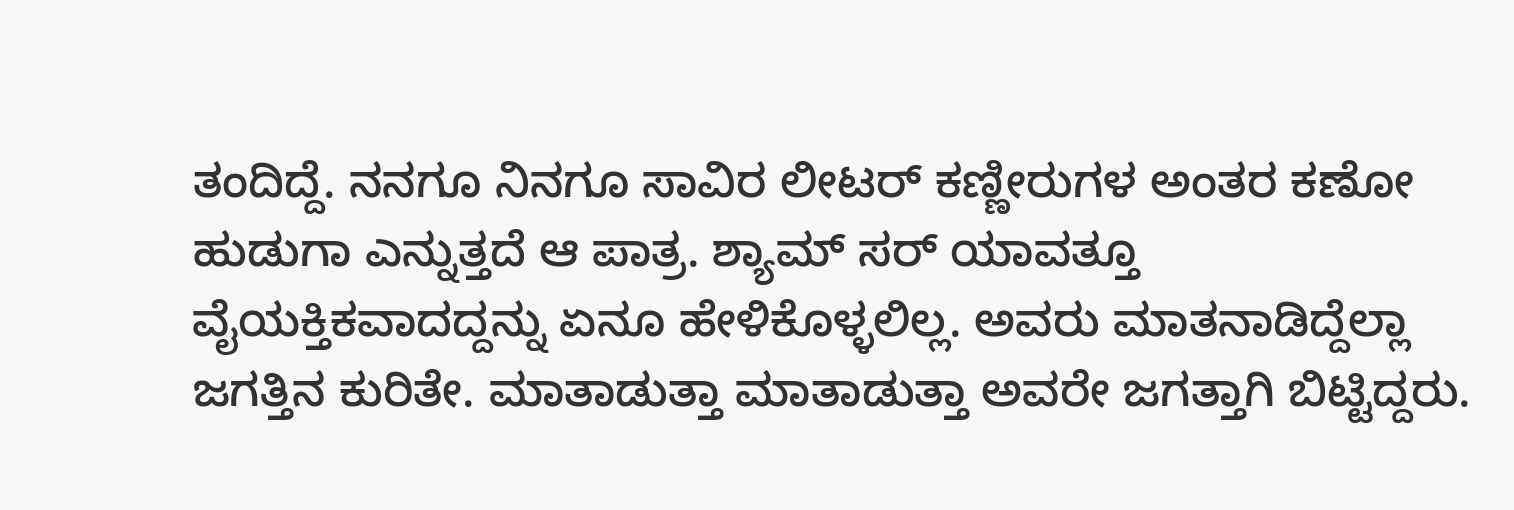ತಂದಿದ್ದೆ. ನನಗೂ ನಿನಗೂ ಸಾವಿರ ಲೀಟರ್ ಕಣ್ಣೀರುಗಳ ಅಂತರ ಕಣೋ ಹುಡುಗಾ ಎನ್ನುತ್ತದೆ ಆ ಪಾತ್ರ. ಶ್ಯಾಮ್ ಸರ್ ಯಾವತ್ತೂ ವೈಯಕ್ತಿಕವಾದದ್ದನ್ನು ಏನೂ ಹೇಳಿಕೊಳ್ಳಲಿಲ್ಲ. ಅವರು ಮಾತನಾಡಿದ್ದೆಲ್ಲಾ ಜಗತ್ತಿನ ಕುರಿತೇ. ಮಾತಾಡುತ್ತಾ ಮಾತಾಡುತ್ತಾ ಅವರೇ ಜಗತ್ತಾಗಿ ಬಿಟ್ಟಿದ್ದರು.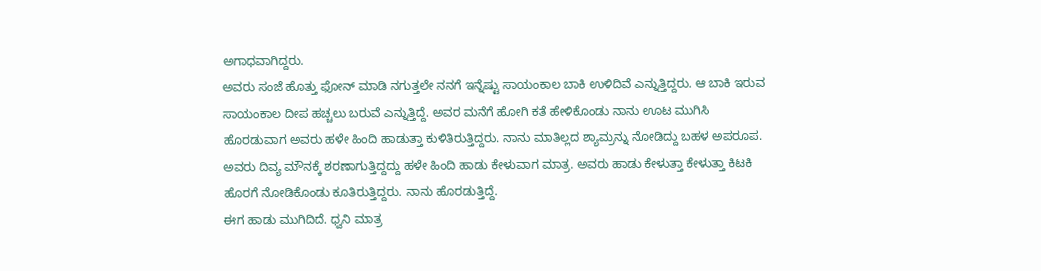ಅಗಾಧವಾಗಿದ್ದರು.
ಅವರು ಸಂಜೆ ಹೊತ್ತು ಫೋನ್ ಮಾಡಿ ನಗುತ್ತಲೇ ನನಗೆ ಇನ್ನೆಷ್ಟು ಸಾಯಂಕಾಲ ಬಾಕಿ ಉಳಿದಿವೆ ಎನ್ನುತ್ತಿದ್ದರು. ಆ ಬಾಕಿ ಇರುವ ಸಾಯಂಕಾಲ ದೀಪ ಹಚ್ಚಲು ಬರುವೆ ಎನ್ನುತ್ತಿದ್ದೆ. ಅವರ ಮನೆಗೆ ಹೋಗಿ ಕತೆ ಹೇಳಿಕೊಂಡು ನಾನು ಊಟ ಮುಗಿಸಿ ಹೊರಡುವಾಗ ಅವರು ಹಳೇ ಹಿಂದಿ ಹಾಡುತ್ತಾ ಕುಳಿತಿರುತ್ತಿದ್ದರು. ನಾನು ಮಾತಿಲ್ಲದ ಶ್ಯಾಮ್ರನ್ನು ನೋಡಿದ್ದು ಬಹಳ ಅಪರೂಪ. ಅವರು ದಿವ್ಯ ಮೌನಕ್ಕೆ ಶರಣಾಗುತ್ತಿದ್ದದ್ದು ಹಳೇ ಹಿಂದಿ ಹಾಡು ಕೇಳುವಾಗ ಮಾತ್ರ. ಅವರು ಹಾಡು ಕೇಳುತ್ತಾ ಕೇಳುತ್ತಾ ಕಿಟಕಿ ಹೊರಗೆ ನೋಡಿಕೊಂಡು ಕೂತಿರುತ್ತಿದ್ದರು. ನಾನು ಹೊರಡುತ್ತಿದ್ದೆ.
ಈಗ ಹಾಡು ಮುಗಿದಿದೆ. ಧ್ವನಿ ಮಾತ್ರ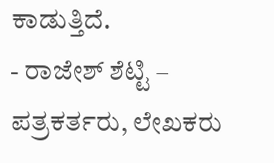ಕಾಡುತ್ತಿದೆ.
- ರಾಜೇಶ್ ಶೆಟ್ಟಿ – ಪತ್ರಕರ್ತರು, ಲೇಖಕರು